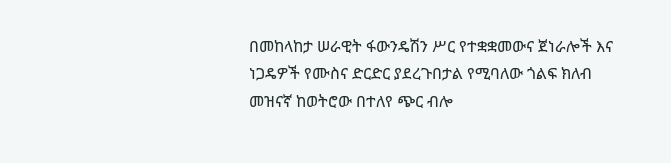በመከላከታ ሠራዊት ፋውንዴሽን ሥር የተቋቋመውና ጀነራሎች እና ነጋዴዎች የሙስና ድርድር ያደረጉበታል የሚባለው ጎልፍ ክለብ መዝናኛ ከወትሮው በተለየ ጭር ብሎ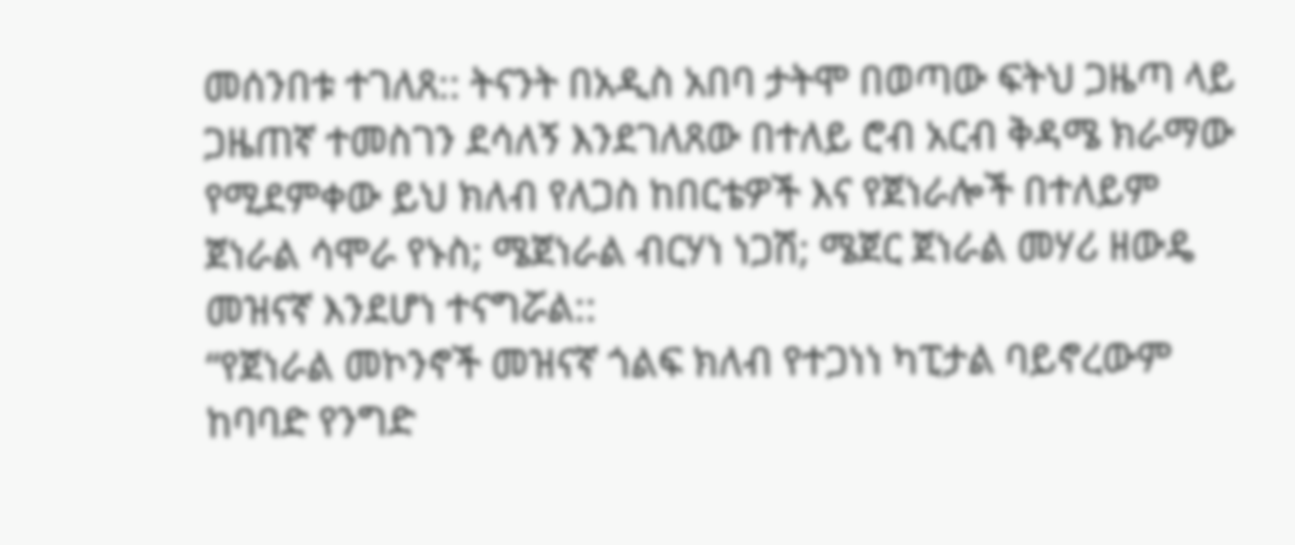መሰንበቱ ተገለጸ:: ትናንት በአዲስ አበባ ታትሞ በወጣው ፍትህ ጋዜጣ ላይ ጋዜጠኛ ተመስገን ደሳለኝ እንደገለጸው በተለይ ሮብ አርብ ቅዳሜ ክራማው የሚደምቀው ይህ ክለብ የለጋስ ከበርቴዎች እና የጀነራሎች በተለይም ጀነራል ሳሞራ የኑስ; ሜጀነራል ብርሃነ ነጋሽ; ሜጀር ጀነራል መሃሪ ዘውዴ መዝናኛ እንደሆነ ተናግሯል::
“የጀነራል መኮንኖች መዝናኛ ጎልፍ ክለብ የተጋነነ ካፒታል ባይኖረውም ከባባድ የንግድ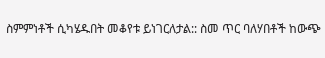ስምምነቶች ሲካሄዱበት መቆየቱ ይነገርለታል:: ስመ ጥር ባለሃበቶች ከውጭ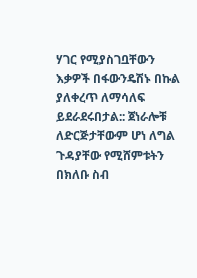ሃገር የሚያስገቧቸውን እቃዎች በፋውንዴሽኑ በኩል ያለቀረጥ ለማሳለፍ ይደራደሩበታል:: ጀነራሎቹ ለድርጅታቸውም ሆነ ለግል ጉዳያቸው የሚሸምቱትን በክለቡ ስብ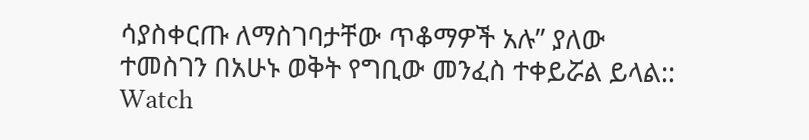ሳያስቀርጡ ለማስገባታቸው ጥቆማዎች አሉ” ያለው ተመስገን በአሁኑ ወቅት የግቢው መንፈስ ተቀይሯል ይላል::
Watch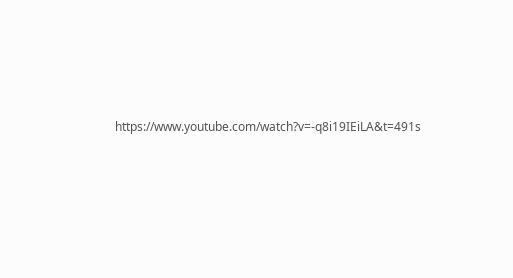https://www.youtube.com/watch?v=-q8i19IEiLA&t=491s